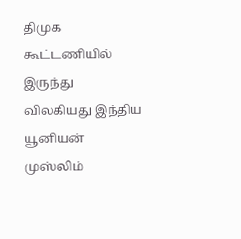திமுக கூட்டணியில் இருந்து விலகியது இந்திய யூனியன் முஸ்லிம்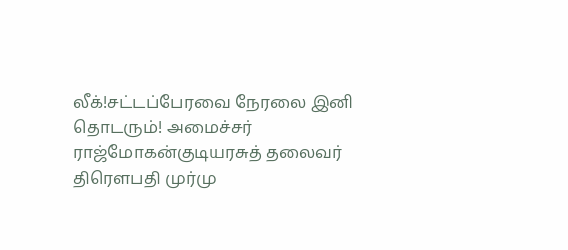லீக்!சட்டப்பேரவை நேரலை இனி தொடரும்! அமைச்சர் ராஜ்மோகன்குடியரசுத் தலைவர் திரௌபதி முர்மு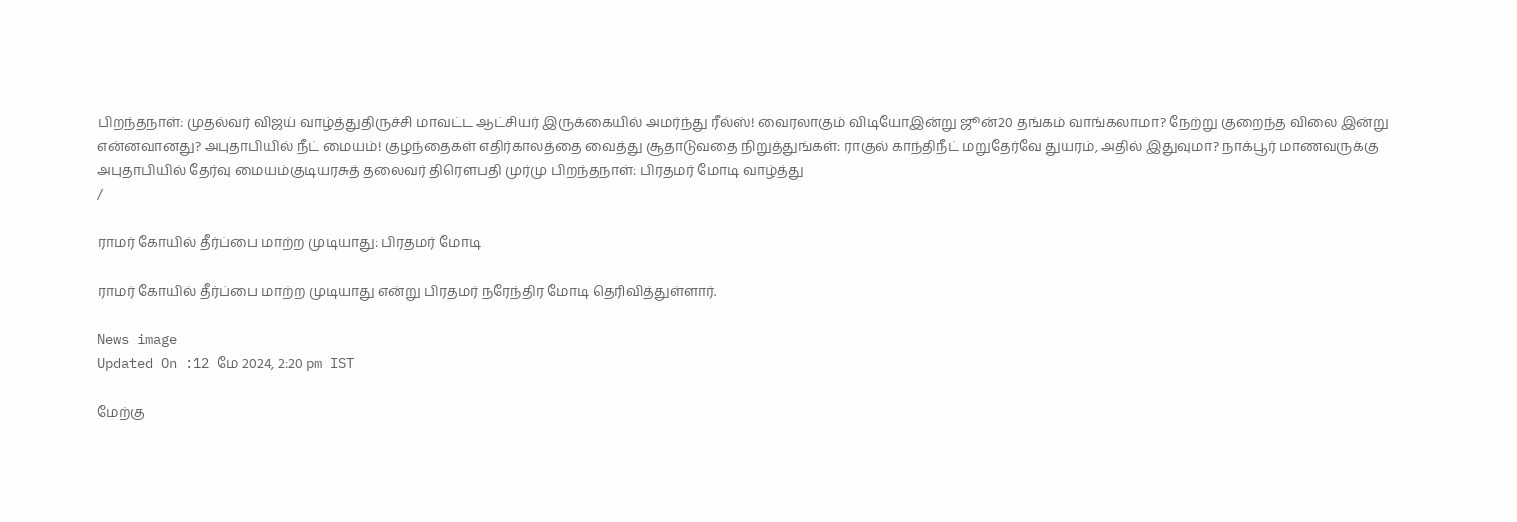பிறந்தநாள்: முதல்வர் விஜய் வாழ்த்துதிருச்சி மாவட்ட ஆட்சியர் இருக்கையில் அமர்ந்து ரீல்ஸ்! வைரலாகும் விடியோஇன்று ஜூன்20 தங்கம் வாங்கலாமா? நேற்று குறைந்த விலை இன்று என்னவானது? அபுதாபியில் நீட் மையம்! குழந்தைகள் எதிர்காலத்தை வைத்து சூதாடுவதை நிறுத்துங்கள்: ராகுல் காந்திநீட் மறுதேர்வே துயரம், அதில் இதுவுமா? நாக்பூர் மாணவருக்கு அபுதாபியில் தேர்வு மையம்குடியரசுத் தலைவர் திரௌபதி முர்மு பிறந்தநாள்: பிரதமர் மோடி வாழ்த்து
/

ராமர் கோயில் தீர்ப்பை மாற்ற முடியாது: பிரதமர் மோடி

ராமர் கோயில் தீர்ப்பை மாற்ற முடியாது என்று பிரதமர் நரேந்திர மோடி தெரிவித்துள்ளார்.

News image
Updated On :12 மே 2024, 2:20 pm IST

மேற்கு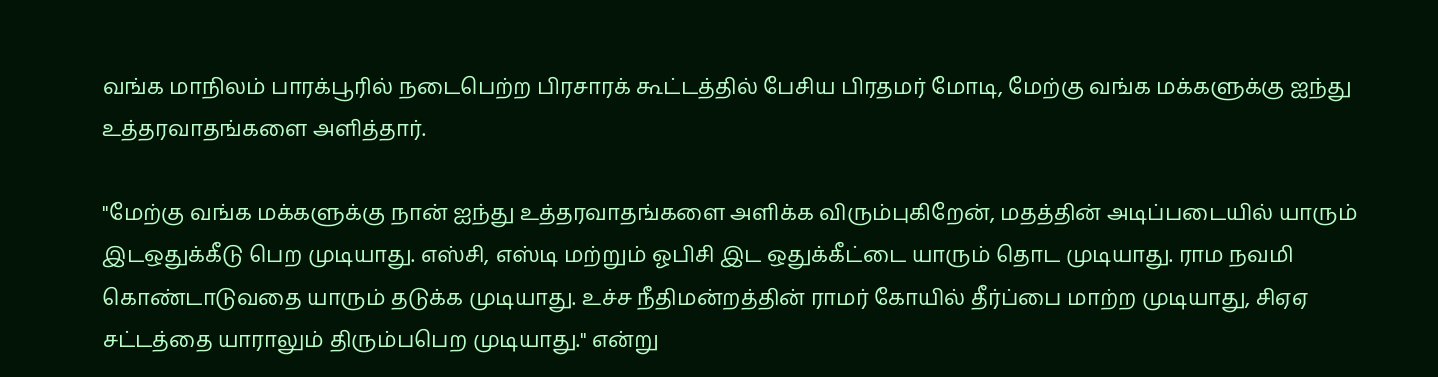வங்க மாநிலம் பாரக்பூரில் நடைபெற்ற பிரசாரக் கூட்டத்தில் பேசிய பிரதமர் மோடி, மேற்கு வங்க மக்களுக்கு ஐந்து உத்தரவாதங்களை அளித்தார்.

"மேற்கு வங்க மக்களுக்கு நான் ஐந்து உத்தரவாதங்களை அளிக்க விரும்புகிறேன், மதத்தின் அடிப்படையில் யாரும் இடஒதுக்கீடு பெற முடியாது. எஸ்சி, எஸ்டி மற்றும் ஓபிசி இட ஒதுக்கீட்டை யாரும் தொட முடியாது. ராம நவமி கொண்டாடுவதை யாரும் தடுக்க முடியாது. உச்ச நீதிமன்றத்தின் ராமர் கோயில் தீர்ப்பை மாற்ற முடியாது, சிஏஏ சட்டத்தை யாராலும் திரும்பபெற முடியாது." என்று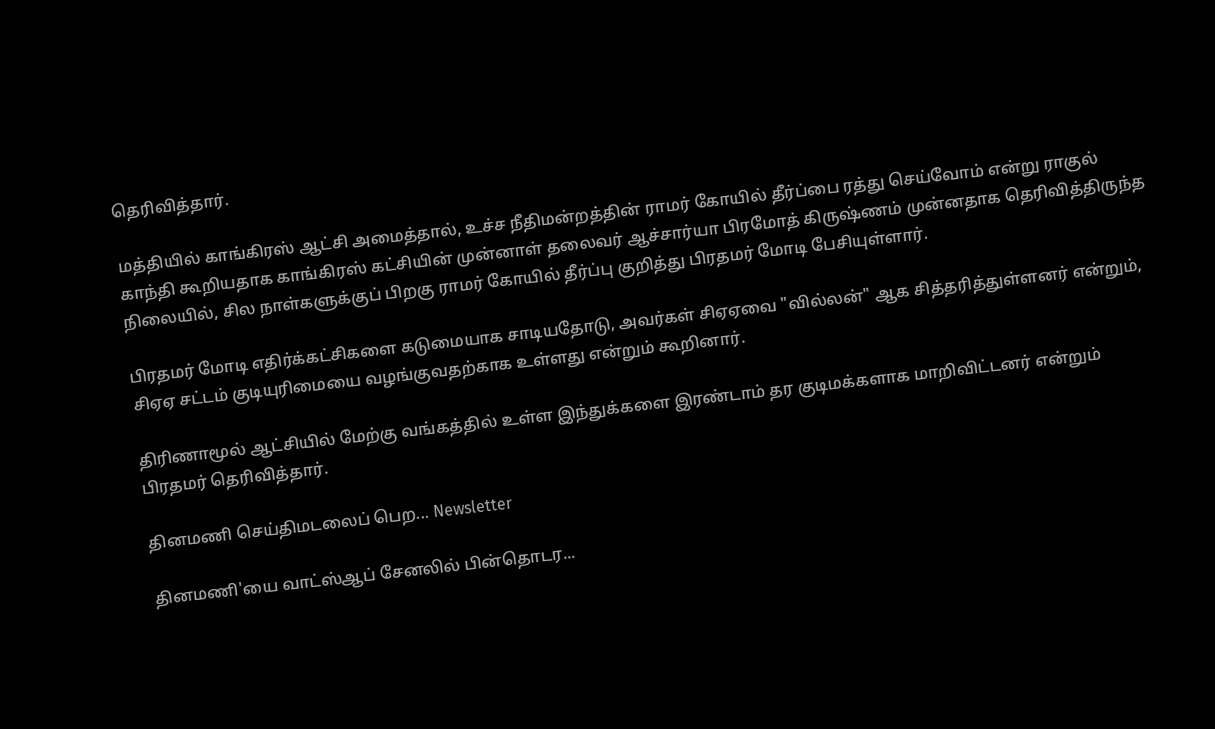தெரிவித்தார்.

மத்தியில் காங்கிரஸ் ஆட்சி அமைத்தால், உச்ச நீதிமன்றத்தின் ராமர் கோயில் தீர்ப்பை ரத்து செய்வோம் என்று ராகுல் காந்தி கூறியதாக காங்கிரஸ் கட்சியின் முன்னாள் தலைவர் ஆச்சார்யா பிரமோத் கிருஷ்ணம் முன்னதாக தெரிவித்திருந்த நிலையில், சில நாள்களுக்குப் பிறகு ராமர் கோயில் தீர்ப்பு குறித்து பிரதமர் மோடி பேசியுள்ளார்.

பிரதமர் மோடி எதிர்க்கட்சிகளை கடுமையாக சாடியதோடு, அவர்கள் சிஏஏவை "வில்லன்" ஆக சித்தரித்துள்ளனர் என்றும், சிஏஏ சட்டம் குடியுரிமையை வழங்குவதற்காக உள்ளது என்றும் கூறினார்.

திரிணாமூல் ஆட்சியில் மேற்கு வங்கத்தில் உள்ள இந்துக்களை இரண்டாம் தர குடிமக்களாக மாறிவிட்டனர் என்றும் பிரதமர் தெரிவித்தார்.

தினமணி செய்திமடலைப் பெற... Newsletter

தினமணி'யை வாட்ஸ்ஆப் சேனலில் பின்தொடர...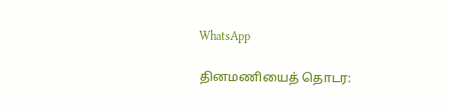WhatsApp

தினமணியைத் தொடர: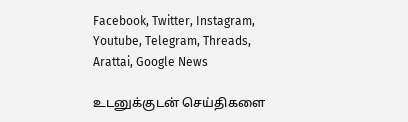Facebook, Twitter, Instagram, Youtube, Telegram, Threads, Arattai, Google News

உடனுக்குடன் செய்திகளை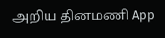அறிய தினமணி App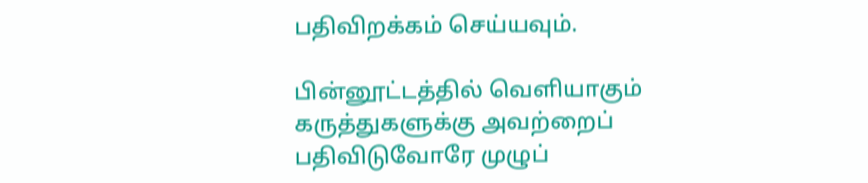பதிவிறக்கம் செய்யவும்.

பின்னூட்டத்தில் வெளியாகும் கருத்துகளுக்கு அவற்றைப் பதிவிடுவோரே முழுப்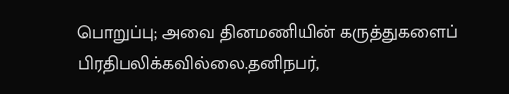பொறுப்பு; அவை தினமணியின் கருத்துகளைப் பிரதிபலிக்கவில்லை.தனிநபர்,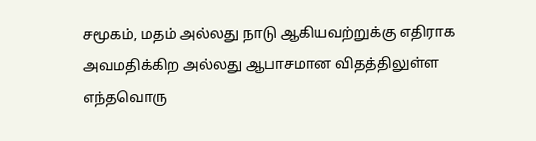சமூகம், மதம் அல்லது நாடு ஆகியவற்றுக்கு எதிராக அவமதிக்கிற அல்லது ஆபாசமான விதத்திலுள்ள எந்தவொரு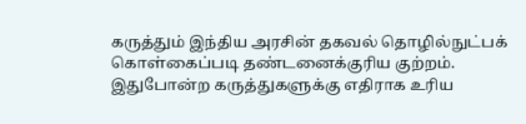கருத்தும் இந்திய அரசின் தகவல் தொழில்நுட்பக் கொள்கைப்படி தண்டனைக்குரிய குற்றம். இதுபோன்ற கருத்துகளுக்கு எதிராக உரிய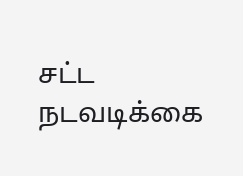சட்ட நடவடிக்கை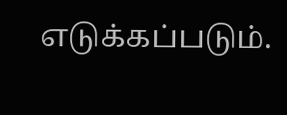எடுக்கப்படும்.